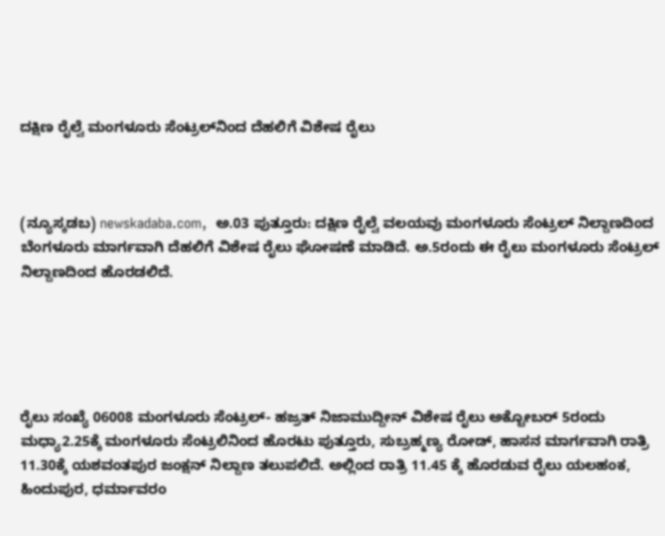ದಕ್ಷಿಣ ರೈಲ್ವೆ ಮಂಗಳೂರು ಸೆಂಟ್ರಲ್‌ನಿಂದ ದೆಹಲಿಗೆ ವಿಶೇಷ ರೈಲು



(ನ್ಯೂಸ್ಕಡಬ) newskadaba.com,  ಅ.03 ಪುತ್ತೂರು: ದಕ್ಷಿಣ ರೈಲ್ವೆ ವಲಯವು ಮಂಗಳೂರು ಸೆಂಟ್ರಲ್‌ ನಿಲ್ದಾಣದಿಂದ ಬೆಂಗಳೂರು ಮಾರ್ಗವಾಗಿ ದೆಹಲಿಗೆ ವಿಶೇಷ ರೈಲು ಘೋಷಣೆ ಮಾಡಿದೆ. ಅ.5ರಂದು ಈ ರೈಲು ಮಂಗಳೂರು ಸೆಂಟ್ರಲ್‌ ನಿಲ್ದಾಣದಿಂದ ಹೊರಡಲಿದೆ.





ರೈಲು ಸಂಖ್ಯೆ 06008 ಮಂಗಳೂರು ಸೆಂಟ್ರಲ್‌- ಹಜ್ರತ್‌ ನಿಜಾಮುದ್ದೀನ್‌ ವಿಶೇಷ ರೈಲು ಅಕ್ಟೋಬರ್ 5ರಂದು ಮಧ್ಯಾ2.25ಕ್ಕೆ ಮಂಗಳೂರು ಸೆಂಟ್ರಲಿನಿಂದ ಹೊರಟು ಪುತ್ತೂರು, ಸುಬ್ರಹ್ಮಣ್ಯ ರೋಡ್‌, ಹಾಸನ ಮಾರ್ಗವಾಗಿ ರಾತ್ರಿ 11.30ಕ್ಕೆ ಯಶವಂತಪುರ ಜಂಕ್ಷನ್‌ ನಿಲ್ದಾಣ ತಲುಪಲಿದೆ. ಅಲ್ಲಿಂದ ರಾತ್ರಿ 11.45 ಕ್ಕೆ ಹೊರಡುವ ರೈಲು ಯಲಹಂಕ, ಹಿಂದುಪುರ, ಧರ್ಮಾವರಂ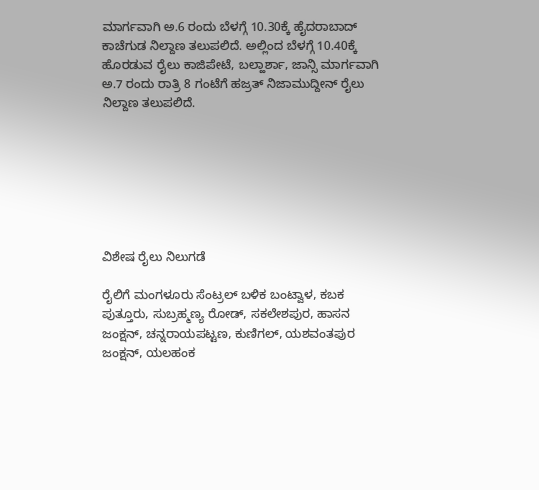ಮಾರ್ಗವಾಗಿ ಅ.6 ರಂದು ಬೆಳಗ್ಗೆ 10.30ಕ್ಕೆ ಹೈದರಾಬಾದ್‌ ಕಾಚೆಗುಡ ನಿಲ್ದಾಣ ತಲುಪಲಿದೆ. ಅಲ್ಲಿಂದ ಬೆಳಗ್ಗೆ 10.40ಕ್ಕೆ ಹೊರಡುವ ರೈಲು ಕಾಜಿಪೇಟೆ, ಬಲ್ಹಾರ್ಶಾ, ಜಾನ್ಸಿ ಮಾರ್ಗವಾಗಿ ಅ.7 ರಂದು ರಾತ್ರಿ 8 ಗಂಟೆಗೆ ಹಜ್ರತ್‌ ನಿಜಾಮುದ್ದೀನ್‌ ರೈಲು ನಿಲ್ದಾಣ ತಲುಪಲಿದೆ.







ವಿಶೇಷ ರೈಲು ನಿಲುಗಡೆ

ರೈಲಿಗೆ ಮಂಗಳೂರು ಸೆಂಟ್ರಲ್‌ ಬಳಿಕ ಬಂಟ್ವಾಳ, ಕಬಕ ಪುತ್ತೂರು, ಸುಬ್ರಹ್ಮಣ್ಯ ರೋಡ್‌, ಸಕಲೇಶಪುರ, ಹಾಸನ ಜಂಕ್ಷನ್‌, ಚನ್ನರಾಯಪಟ್ಟಣ, ಕುಣಿಗಲ್‌, ಯಶವಂತಪುರ ಜಂಕ್ಷನ್‌, ಯಲಹಂಕ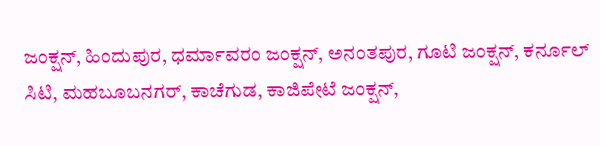ಜಂಕ್ಷನ್‌, ಹಿಂದುಪುರ, ಧರ್ಮಾವರಂ ಜಂಕ್ಷನ್‌, ಅನಂತಪುರ, ಗೂಟಿ ಜಂಕ್ಷನ್‌, ಕರ್ನೂಲ್‌ ಸಿಟಿ, ಮಹಬೂಬನಗರ್‌, ಕಾಚೆಗುಡ, ಕಾಜಿಪೇಟೆ ಜಂಕ್ಷನ್‌,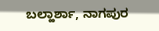ಬಲ್ಹಾರ್ಶಾ, ನಾಗಪುರ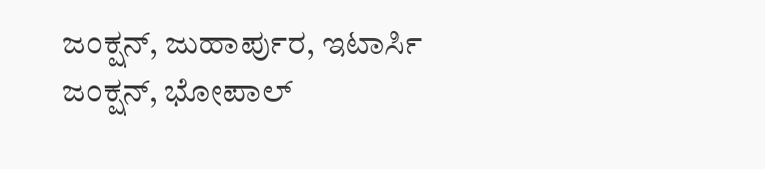ಜಂಕ್ಷನ್‌, ಜುಹಾರ್ಪುರ, ಇಟಾರ್ಸಿ ಜಂಕ್ಷನ್‌, ಭೋಪಾಲ್‌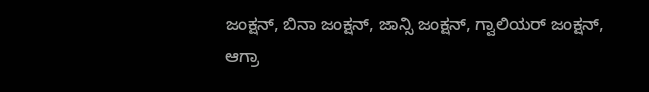ಜಂಕ್ಷನ್‌, ಬಿನಾ ಜಂಕ್ಷನ್‌, ಜಾನ್ಸಿ ಜಂಕ್ಷನ್‌, ಗ್ವಾಲಿಯರ್‌ ಜಂಕ್ಷನ್‌, ಆಗ್ರಾ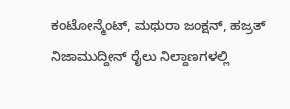ಕಂಟೋನ್ಮೆಂಟ್‌, ಮಥುರಾ ಜಂಕ್ಷನ್‌, ಹಜ್ರತ್‌ ನಿಜಾಮುದ್ದೀನ್‌ ರೈಲು ನಿಲ್ದಾಣಗಳಲ್ಲಿ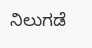ನಿಲುಗಡೆ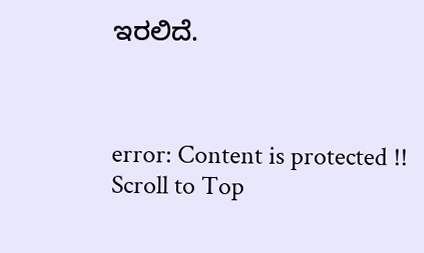ಇರಲಿದೆ.



error: Content is protected !!
Scroll to Top